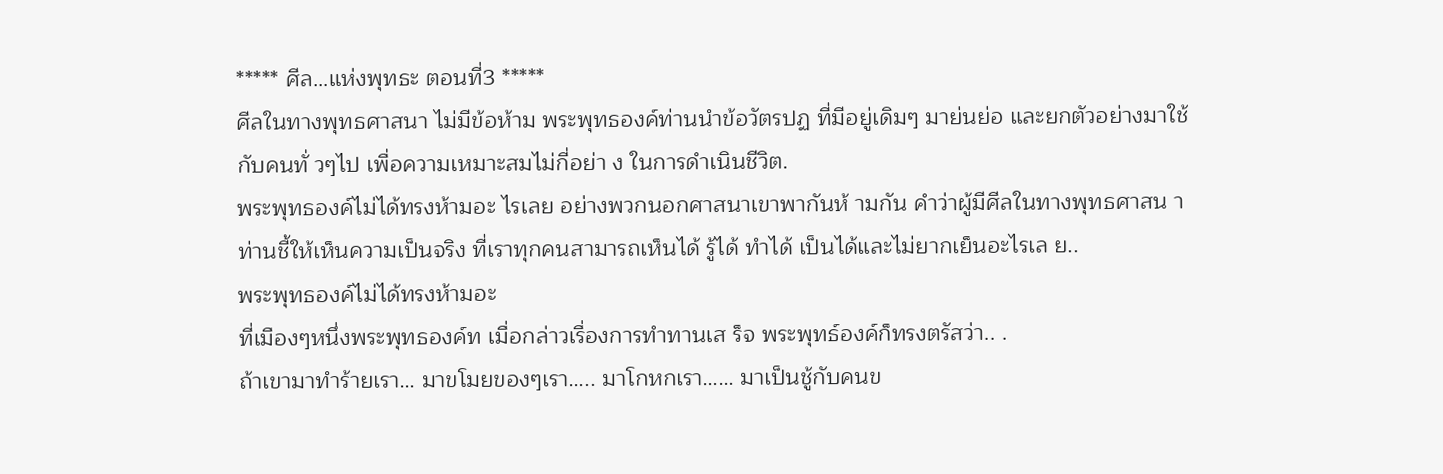***** ศีล…แห่งพุทธะ ตอนที่3 *****
ศีลในทางพุทธศาสนา ไม่มีข้อห้าม พระพุทธองค์ท่านนำข้อวัตรปฏ ที่มีอยู่เดิมๆ มาย่นย่อ และยกตัวอย่างมาใช้กับคนทั่ วๆไป เพื่อความเหมาะสมไม่กี่อย่า ง ในการดำเนินชีวิต.
พระพุทธองค์ไม่ได้ทรงห้ามอะ ไรเลย อย่างพวกนอกศาสนาเขาพากันห้ ามกัน คำว่าผู้มีศีลในทางพุทธศาสน า ท่านชี้ให้เห็นความเป็นจริง ที่เราทุกคนสามารถเห็นได้ รู้ได้ ทำได้ เป็นได้และไม่ยากเย็นอะไรเล ย..
พระพุทธองค์ไม่ได้ทรงห้ามอะ
ที่เมืองๆหนึ่งพระพุทธองค์ท เมื่อกล่าวเรื่องการทำทานเส ร็จ พระพุทธ์องค์ก็ทรงตรัสว่า.. .
ถ้าเขามาทำร้ายเรา… มาขโมยของๆเรา….. มาโกหกเรา…… มาเป็นชู้กับคนข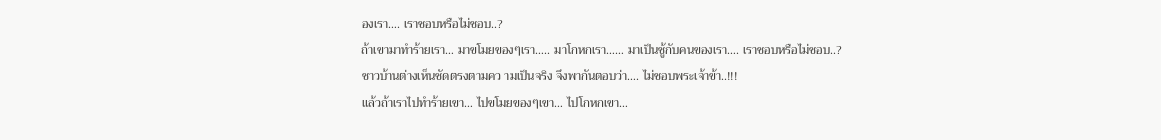องเรา…. เราชอบหรือไม่ชอบ..?
ถ้าเขามาทำร้ายเรา… มาขโมยของๆเรา….. มาโกหกเรา…… มาเป็นชู้กับคนของเรา…. เราชอบหรือไม่ชอบ..?
ชาวบ้านต่างเห็นชัดตรงตามคว ามเป็นจริง จึงพากันตอบว่า…. ไม่ชอบพระเจ้าข้า..!!!
แล้วถ้าเราไปทำร้ายเขา… ไปขโมยของๆเขา… ไปโกหกเขา…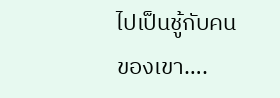ไปเป็นชู้กับคนของเขา….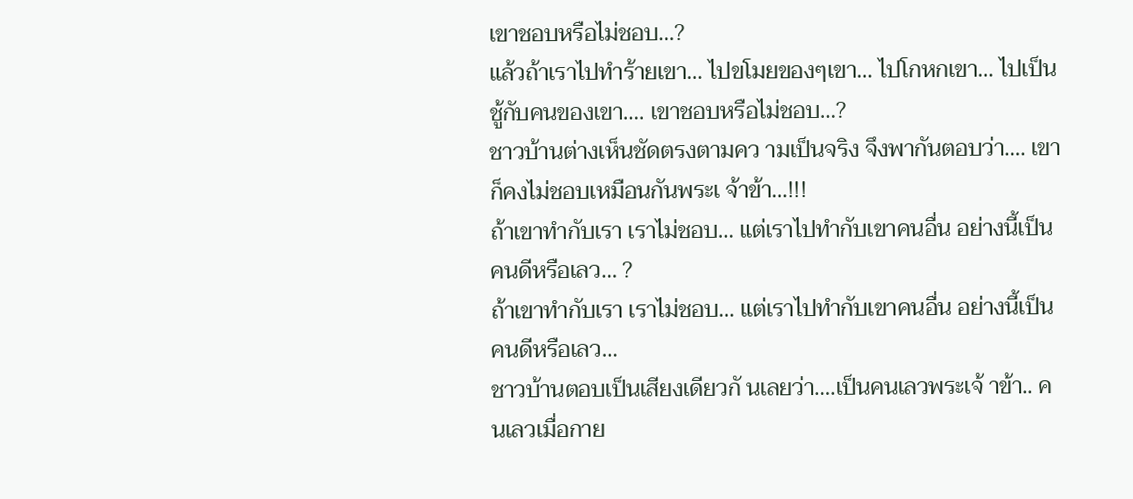เขาชอบหรือไม่ชอบ…?
แล้วถ้าเราไปทำร้ายเขา… ไปขโมยของๆเขา… ไปโกหกเขา… ไปเป็นชู้กับคนของเขา…. เขาชอบหรือไม่ชอบ…?
ชาวบ้านต่างเห็นชัดตรงตามคว ามเป็นจริง จึงพากันตอบว่า…. เขาก็คงไม่ชอบเหมือนกันพระเ จ้าข้า…!!!
ถ้าเขาทำกับเรา เราไม่ชอบ… แต่เราไปทำกับเขาคนอื่น อย่างนี้เป็นคนดีหรือเลว… ?
ถ้าเขาทำกับเรา เราไม่ชอบ… แต่เราไปทำกับเขาคนอื่น อย่างนี้เป็นคนดีหรือเลว…
ชาวบ้านตอบเป็นเสียงเดียวกั นเลยว่า….เป็นคนเลวพระเจ้ าข้า.. คนเลวเมื่อกาย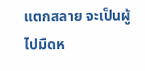แตกสลาย จะเป็นผู้ไปมืดห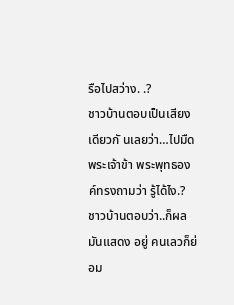รือไปสว่าง. .?
ชาวบ้านตอบเป็นเสียงเดียวกั นเลยว่า…ไปมืดพระเจ้าข้า พระพุทธองค์ทรงถามว่า รู้ได้ไง.? ชาวบ้านตอบว่า..ก็ผลมันแสดง อยู่ คนเลวก็ย่อม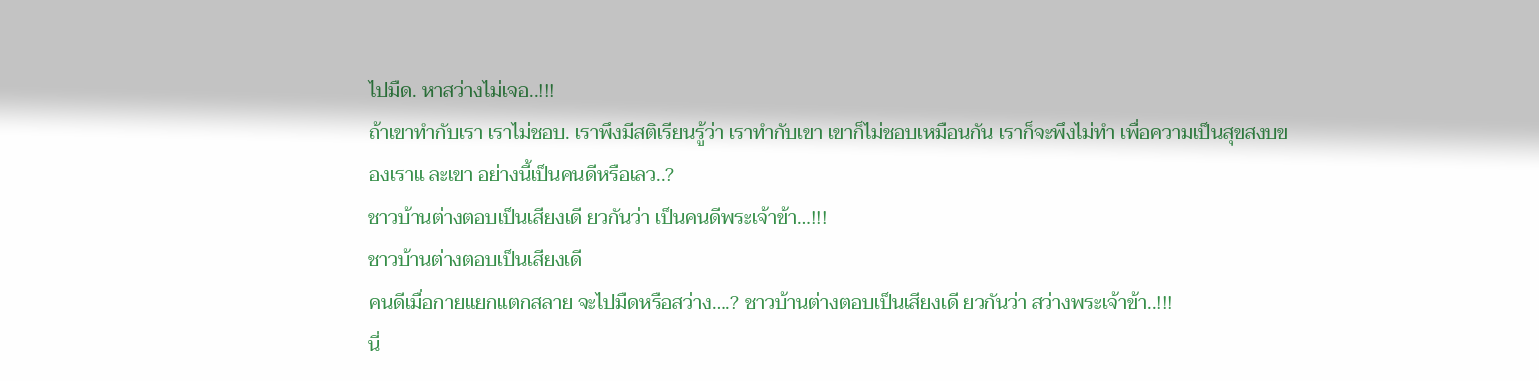ไปมืด. หาสว่างไม่เจอ..!!!
ถ้าเขาทำกับเรา เราไม่ชอบ. เราพึงมีสติเรียนรู้ว่า เราทำกับเขา เขาก็ไม่ชอบเหมือนกัน เราก็จะพึงไม่ทำ เพื่อความเป็นสุขสงบของเราแ ละเขา อย่างนี้เป็นคนดีหรือเลว..?
ชาวบ้านต่างตอบเป็นเสียงเดี ยวกันว่า เป็นคนดีพระเจ้าข้า…!!!
ชาวบ้านต่างตอบเป็นเสียงเดี
คนดีเมื่อกายแยกแตกสลาย จะไปมืดหรือสว่าง….? ชาวบ้านต่างตอบเป็นเสียงเดี ยวกันว่า สว่างพระเจ้าข้า..!!!
นี่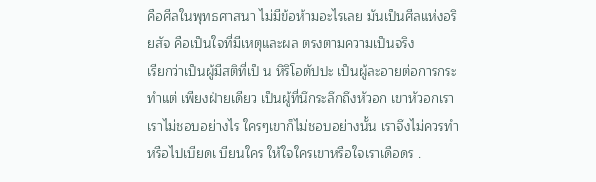คือศีลในพุทธศาสนา ไม่มีข้อห้ามอะไรเลย มันเป็นศีลแห่งอริยสัจ คือเป็นใจที่มีเหตุและผล ตรงตามความเป็นจริง
เรียกว่าเป็นผู้มีสติที่เป็ น หิริโอตัปปะ เป็นผู้ละอายต่อการกระทำแต่ เพียงฝ่ายเดียว เป็นผู้ที่นึกระลึกถึงหัวอก เขาหัวอกเรา เราไม่ชอบอย่างไร ใครๆเขาก็ไม่ชอบอย่างนั้น เราจึงไม่ควรทำหรือไปเบียดเ บียนใคร ให้ใจใครเขาหรือใจเราเดือดร .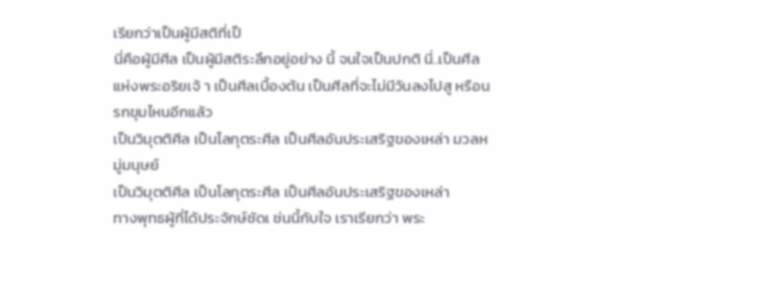เรียกว่าเป็นผู้มีสติที่เป็
นี่คือผู้มีศีล เป็นผู้มีสติระลึกอยู่อย่าง นี้ จนใจเป็นปกติ นี่..เป็นศีลแห่งพระอริยเจ้ า เป็นศีลเบื้องต้น เป็นศีลที่จะไม่มีวันลงไปสู หรือนรกขุมไหนอีกแล้ว
เป็นวิมุตติศีล เป็นโลกุตระศีล เป็นศีลอันประเสริฐของเหล่า มวลหมู่มนุษย์
เป็นวิมุตติศีล เป็นโลกุตระศีล เป็นศีลอันประเสริฐของเหล่า
ทางพุทธผู้ที่ได้ประจักษ์ชัดเ ช่นนี้กับใจ เราเรียกว่า พระ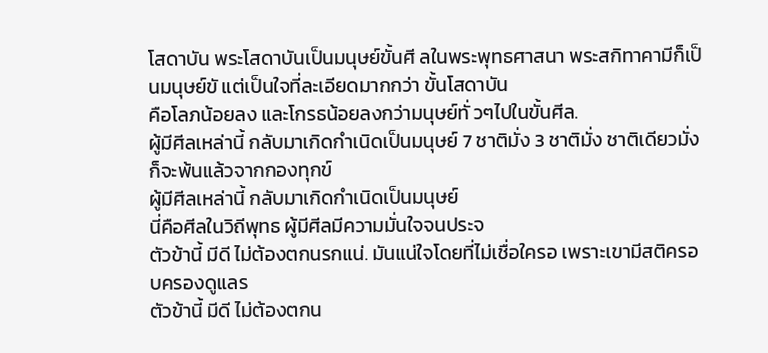โสดาบัน พระโสดาบันเป็นมนุษย์ขั้นศี ลในพระพุทธศาสนา พระสกิทาคามีก็เป็นมนุษย์ขั แต่เป็นใจที่ละเอียดมากกว่า ขั้นโสดาบัน
คือโลภน้อยลง และโกรธน้อยลงกว่ามนุษย์ทั่ วๆไปในขั้นศีล.
ผู้มีศีลเหล่านี้ กลับมาเกิดกำเนิดเป็นมนุษย์ 7 ชาติมั่ง 3 ชาติมั่ง ชาติเดียวมั่ง ก็จะพ้นแล้วจากกองทุกข์
ผู้มีศีลเหล่านี้ กลับมาเกิดกำเนิดเป็นมนุษย์
นี่คือศีลในวิถีพุทธ ผู้มีศีลมีความมั่นใจจนประจ
ตัวข้านี้ มีดี ไม่ต้องตกนรกแน่. มันแน่ใจโดยที่ไม่เชื่อใครอ เพราะเขามีสติครอบครองดูแลร
ตัวข้านี้ มีดี ไม่ต้องตกน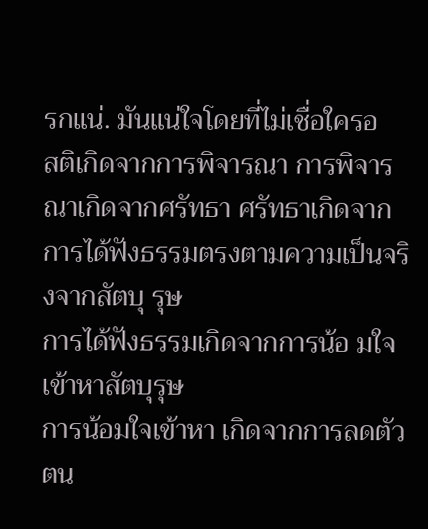รกแน่. มันแน่ใจโดยที่ไม่เชื่อใครอ
สติเกิดจากการพิจารณา การพิจารณาเกิดจากศรัทธา ศรัทธาเกิดจากการได้ฟังธรรมตรงตามความเป็นจริงจากสัตบุ รุษ
การได้ฟังธรรมเกิดจากการน้อ มใจเข้าหาสัตบุรุษ
การน้อมใจเข้าหา เกิดจากการลดตัวตน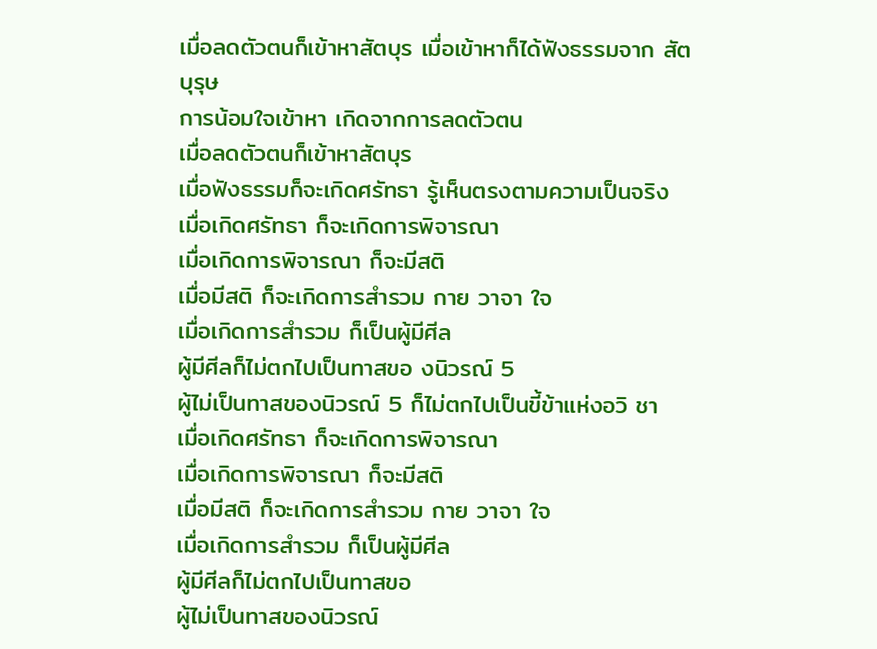เมื่อลดตัวตนก็เข้าหาสัตบุร เมื่อเข้าหาก็ได้ฟังธรรมจาก สัตบุรุษ
การน้อมใจเข้าหา เกิดจากการลดตัวตน
เมื่อลดตัวตนก็เข้าหาสัตบุร
เมื่อฟังธรรมก็จะเกิดศรัทธา รู้เห็นตรงตามความเป็นจริง
เมื่อเกิดศรัทธา ก็จะเกิดการพิจารณา
เมื่อเกิดการพิจารณา ก็จะมีสติ
เมื่อมีสติ ก็จะเกิดการสำรวม กาย วาจา ใจ
เมื่อเกิดการสำรวม ก็เป็นผู้มีศีล
ผู้มีศีลก็ไม่ตกไปเป็นทาสขอ งนิวรณ์ 5
ผู้ไม่เป็นทาสของนิวรณ์ 5 ก็ไม่ตกไปเป็นขี้ข้าแห่งอวิ ชา
เมื่อเกิดศรัทธา ก็จะเกิดการพิจารณา
เมื่อเกิดการพิจารณา ก็จะมีสติ
เมื่อมีสติ ก็จะเกิดการสำรวม กาย วาจา ใจ
เมื่อเกิดการสำรวม ก็เป็นผู้มีศีล
ผู้มีศีลก็ไม่ตกไปเป็นทาสขอ
ผู้ไม่เป็นทาสของนิวรณ์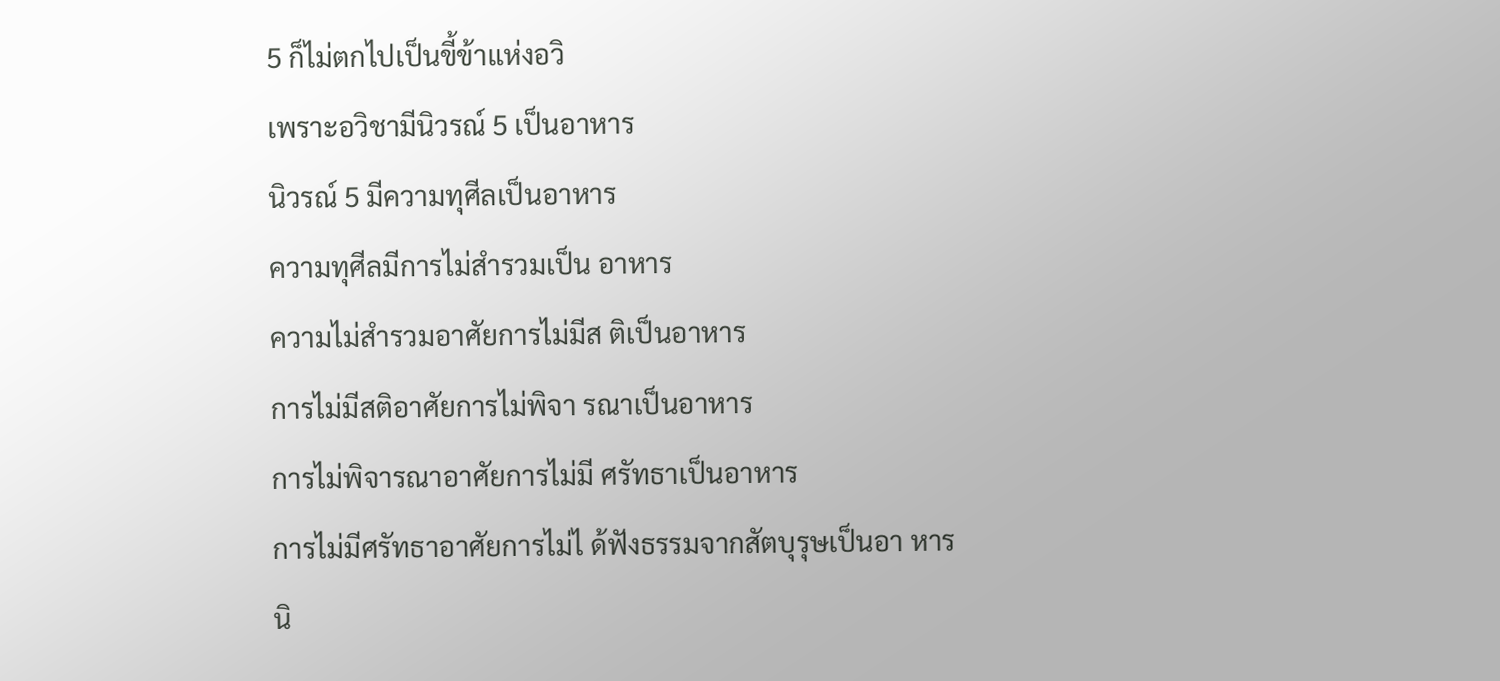5 ก็ไม่ตกไปเป็นขี้ข้าแห่งอวิ
เพราะอวิชามีนิวรณ์ 5 เป็นอาหาร
นิวรณ์ 5 มีความทุศีลเป็นอาหาร
ความทุศีลมีการไม่สำรวมเป็น อาหาร
ความไม่สำรวมอาศัยการไม่มีส ติเป็นอาหาร
การไม่มีสติอาศัยการไม่พิจา รณาเป็นอาหาร
การไม่พิจารณาอาศัยการไม่มี ศรัทธาเป็นอาหาร
การไม่มีศรัทธาอาศัยการไม่ไ ด้ฟังธรรมจากสัตบุรุษเป็นอา หาร
นิ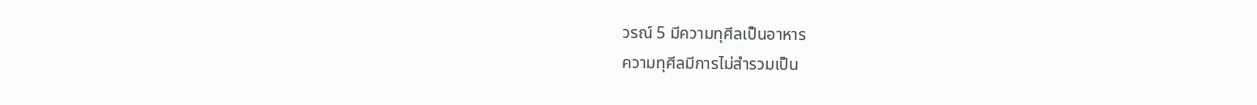วรณ์ 5 มีความทุศีลเป็นอาหาร
ความทุศีลมีการไม่สำรวมเป็น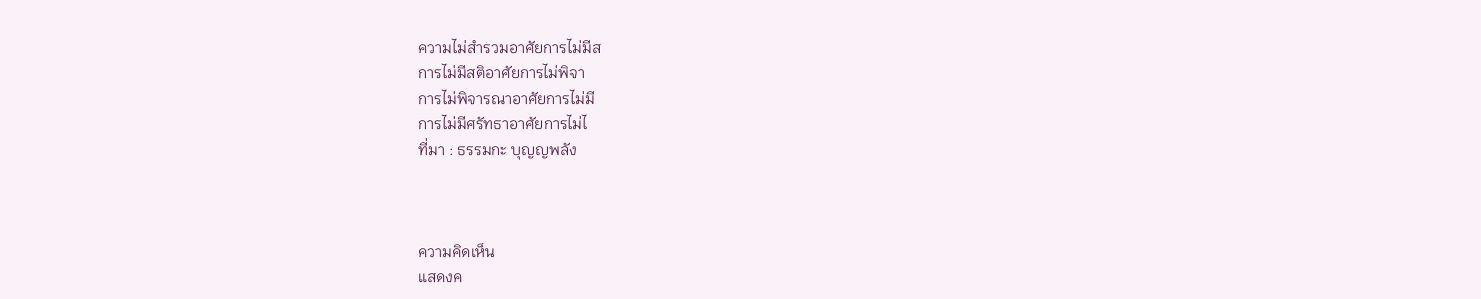ความไม่สำรวมอาศัยการไม่มีส
การไม่มีสติอาศัยการไม่พิจา
การไม่พิจารณาอาศัยการไม่มี
การไม่มีศรัทธาอาศัยการไม่ไ
ที่มา : ธรรมกะ บุญญพลัง



ความคิดเห็น
แสดงค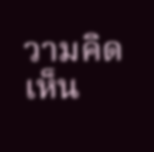วามคิดเห็น